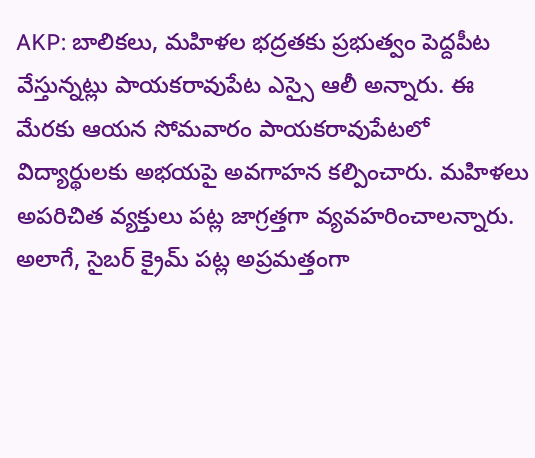AKP: బాలికలు, మహిళల భద్రతకు ప్రభుత్వం పెద్దపీట వేస్తున్నట్లు పాయకరావుపేట ఎస్సై ఆలీ అన్నారు. ఈ మేరకు ఆయన సోమవారం పాయకరావుపేటలో విద్యార్థులకు అభయపై అవగాహన కల్పించారు. మహిళలు అపరిచిత వ్యక్తులు పట్ల జాగ్రత్తగా వ్యవహరించాలన్నారు. అలాగే, సైబర్ క్రైమ్ పట్ల అప్రమత్తంగా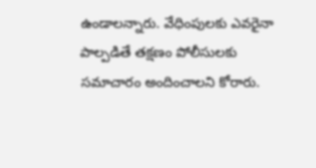ఉండాలన్నారు. వేధింపులకు ఎవరైనా పాల్పడితే తక్షణం పోలీసులకు సమాచారం అందించాలని కోరారు.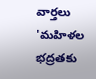వార్తలు
'మహిళల భద్రతకు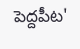పెద్దపీట'